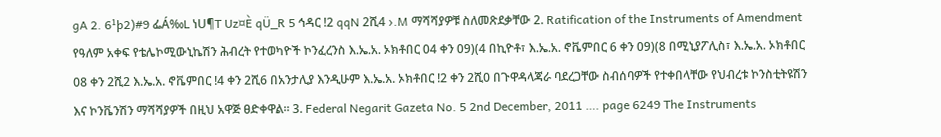gA 2. 6¹þ2)#9 ፌÁ‰L ነU¶T Uz¤È qÜ_R 5 ኅዳር !2 qqN 2ሺ4 ›.M ማሻሻያዎቹ ስለመጽደቃቸው 2. Ratification of the Instruments of Amendment የዓለም አቀፍ የቴሌኮሚውኒኬሽን ሕብረት የተወካዮች ኮንፈረንስ እ.ኤ.አ. ኦክቶበር 04 ቀን 09)(4 በኪዮቶ፣ እ.ኤ.አ. ኖቬምበር 6 ቀን 09)(8 በሚኒያፖሊስ፣ እ.ኤ.አ. ኦክቶበር 08 ቀን 2ሺ2 እ.ኤ.አ. ኖቬምበር !4 ቀን 2ሺ6 በአንታሊያ እንዲሁም እ.ኤ.አ. ኦክቶበር !2 ቀን 2ሺ0 በጉዋዳላጃራ ባደረጋቸው ስብሰባዎች የተቀበላቸው የህብረቱ ኮንስቲትዩሽን እና ኮንቬንሽን ማሻሻያዎች በዚህ አዋጅ ፀድቀዋል፡፡ 3. Federal Negarit Gazeta No. 5 2nd December, 2011 …. page 6249 The Instruments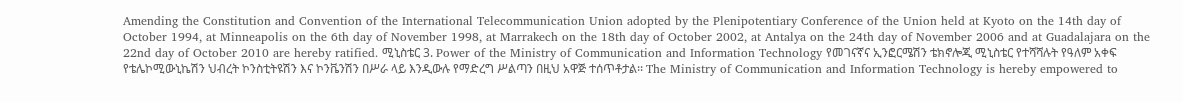Amending the Constitution and Convention of the International Telecommunication Union adopted by the Plenipotentiary Conference of the Union held at Kyoto on the 14th day of October 1994, at Minneapolis on the 6th day of November 1998, at Marrakech on the 18th day of October 2002, at Antalya on the 24th day of November 2006 and at Guadalajara on the 22nd day of October 2010 are hereby ratified. ሚኒስቴር 3. Power of the Ministry of Communication and Information Technology የመገናኛና ኢንፎርሜሽን ቴክኖሎጂ ሚኒስቴር የተሻሻሉት የዓለም አቀፍ የቴሌኮሚውኒኬሽን ህብረት ኮንስቲትዩሽን እና ኮንቬንሽን በሥራ ላይ እንዲውሉ የማድረግ ሥልጣን በዚህ አዋጅ ተሰጥቶታል፡፡ The Ministry of Communication and Information Technology is hereby empowered to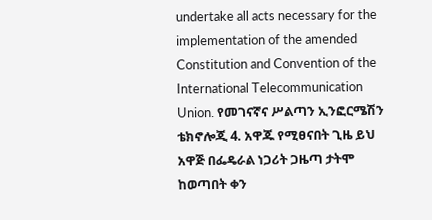undertake all acts necessary for the implementation of the amended Constitution and Convention of the International Telecommunication Union. የመገናኛና ሥልጣን ኢንፎርሜሽን ቴክኖሎጂ 4. አዋጁ የሚፀናበት ጊዜ ይህ አዋጅ በፌዴራል ነጋሪት ጋዜጣ ታትሞ ከወጣበት ቀን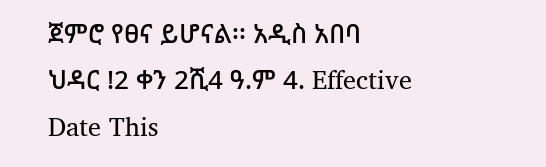ጀምሮ የፀና ይሆናል፡፡ አዲስ አበባ ህዳር !2 ቀን 2ሺ4 ዓ.ም 4. Effective Date This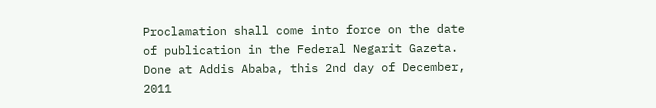Proclamation shall come into force on the date of publication in the Federal Negarit Gazeta. Done at Addis Ababa, this 2nd day of December, 2011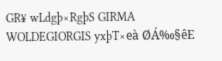GR¥ wLdgþ×RgþS GIRMA WOLDEGIORGIS yxþT×eà ØÁ‰§êE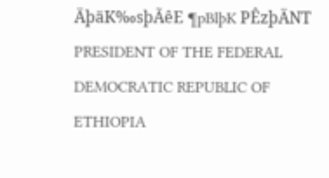ÄþäK‰sþÃêE ¶pBlþK PÊzþÄNT PRESIDENT OF THE FEDERAL DEMOCRATIC REPUBLIC OF ETHIOPIA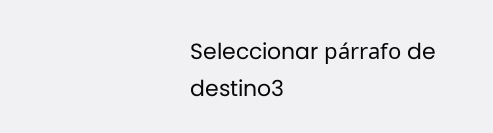Seleccionar párrafo de destino3